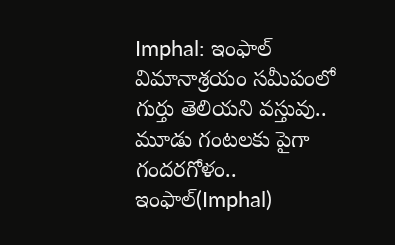Imphal: ఇంఫాల్ విమానాశ్రయం సమీపంలో గుర్తు తెలియని వస్తువు.. మూడు గంటలకు పైగా గందరగోళం..
ఇంఫాల్(Imphal)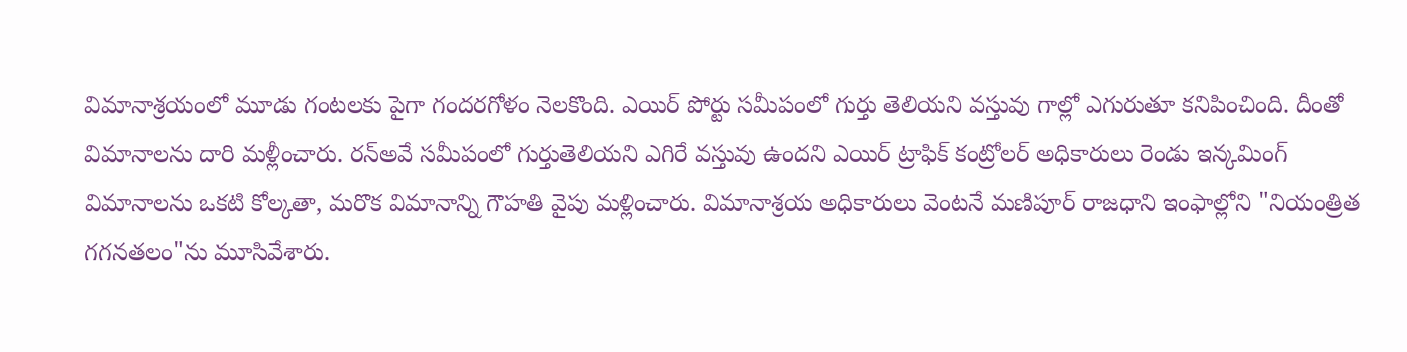విమానాశ్రయంలో మూడు గంటలకు పైగా గందరగోళం నెలకొంది. ఎయిర్ పోర్టు సమీపంలో గుర్తు తెలియని వస్తువు గాల్లో ఎగురుతూ కనిపించింది. దీంతో విమానాలను దారి మళ్లీంచారు. రన్అవే సమీపంలో గుర్తుతెలియని ఎగిరే వస్తువు ఉందని ఎయిర్ ట్రాఫిక్ కంట్రోలర్ అధికారులు రెండు ఇన్కమింగ్ విమానాలను ఒకటి కోల్కతా, మరొక విమానాన్ని గౌహతి వైపు మళ్లించారు. విమానాశ్రయ అధికారులు వెంటనే మణిపూర్ రాజధాని ఇంఫాల్లోని "నియంత్రిత గగనతలం"ను మూసివేశారు.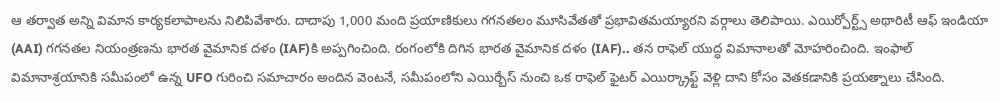ఆ తర్వాత అన్ని విమాన కార్యకలాపాలను నిలిపివేశారు. దాదాపు 1,000 మంది ప్రయాణికులు గగనతలం మూసివేతతో ప్రభావితమయ్యారని వర్గాలు తెలిపాయి. ఎయిర్పోర్ట్స్ అథారిటీ ఆఫ్ ఇండియా (AAI) గగనతల నియంత్రణను భారత వైమానిక దళం (IAF)కి అప్పగించింది. రంగంలోకి దిగిన భారత వైమానిక దళం (IAF).. తన రాఫెల్ యుద్ధ విమానాలతో మోహరించింది. ఇంఫాల్ విమానాశ్రయానికి సమీపంలో ఉన్న UFO గురించి సమాచారం అందిన వెంటనే, సమీపంలోని ఎయిర్బేస్ నుంచి ఒక రాఫెల్ ఫైటర్ ఎయిర్క్రాఫ్ట్ వెళ్లి దాని కోసం వెతకడానికి ప్రయత్నాలు చేసింది.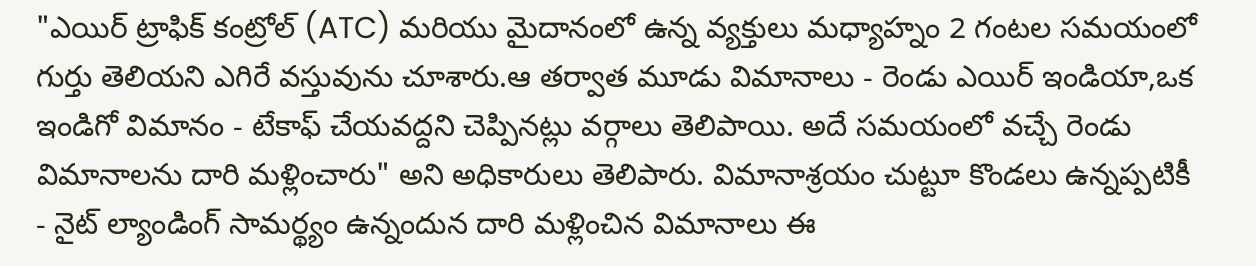"ఎయిర్ ట్రాఫిక్ కంట్రోల్ (ATC) మరియు మైదానంలో ఉన్న వ్యక్తులు మధ్యాహ్నం 2 గంటల సమయంలో గుర్తు తెలియని ఎగిరే వస్తువును చూశారు.ఆ తర్వాత మూడు విమానాలు - రెండు ఎయిర్ ఇండియా,ఒక ఇండిగో విమానం - టేకాఫ్ చేయవద్దని చెప్పినట్లు వర్గాలు తెలిపాయి. అదే సమయంలో వచ్చే రెండు విమానాలను దారి మళ్లించారు" అని అధికారులు తెలిపారు. విమానాశ్రయం చుట్టూ కొండలు ఉన్నప్పటికీ - నైట్ ల్యాండింగ్ సామర్థ్యం ఉన్నందున దారి మళ్లించిన విమానాలు ఈ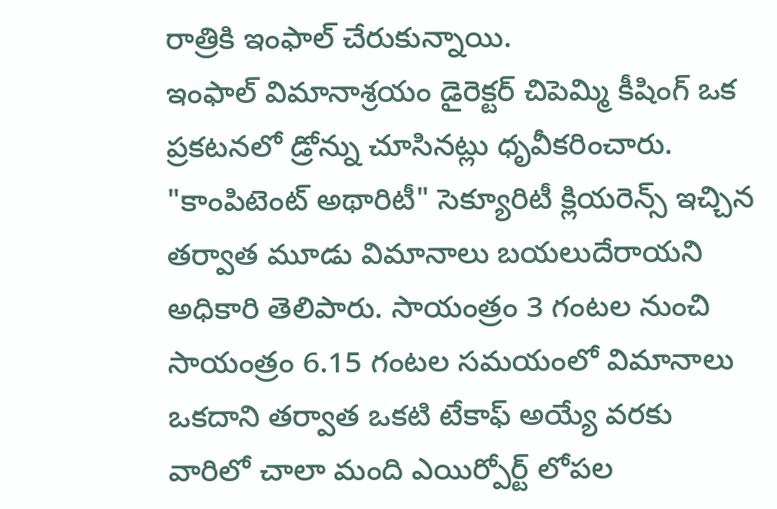రాత్రికి ఇంఫాల్ చేరుకున్నాయి.
ఇంఫాల్ విమానాశ్రయం డైరెక్టర్ చిపెమ్మి కీషింగ్ ఒక ప్రకటనలో డ్రోన్ను చూసినట్లు ధృవీకరించారు. "కాంపిటెంట్ అథారిటీ" సెక్యూరిటీ క్లియరెన్స్ ఇచ్చిన తర్వాత మూడు విమానాలు బయలుదేరాయని అధికారి తెలిపారు. సాయంత్రం 3 గంటల నుంచి సాయంత్రం 6.15 గంటల సమయంలో విమానాలు ఒకదాని తర్వాత ఒకటి టేకాఫ్ అయ్యే వరకు వారిలో చాలా మంది ఎయిర్పోర్ట్ లోపల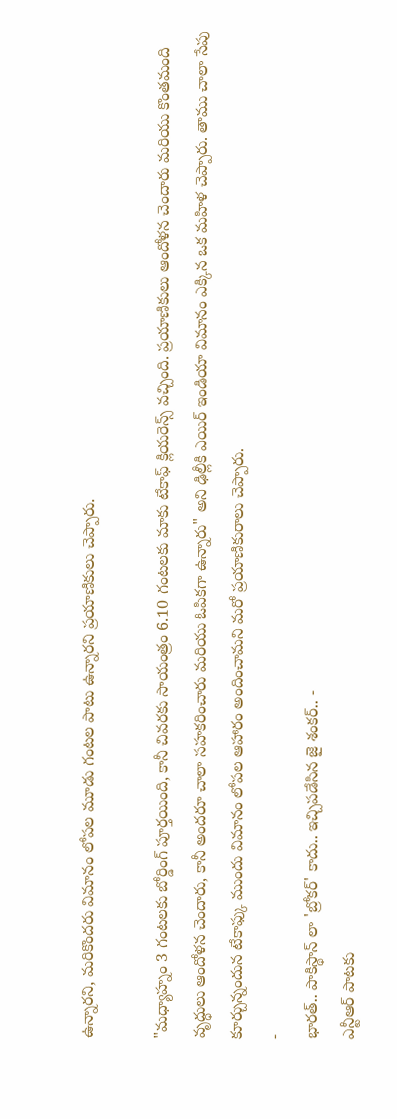ఉన్నారని, మరికొందరు విమానం లోపల మూడు గంటల పాటు ఉన్నారని ప్రయాణికులు చెప్పారు.

"మధ్యాహ్నం 3 గంటలకు బోర్డింగ్ పూర్తయింది, కానీ చివరకు సాయంత్రం 6.10 గంటలకు మాకు టేకాఫ్ క్లియరెన్స్ వచ్చింది. ప్రయాణికులు ఆందోళన చెందారు మరియు కొంతమంది వృద్ధులు ఆందోళన చెందారు, కానీ అందరూ చాలా సహకరించారు మరియు ఓపికగా ఉన్నారు" అని ఢిల్లీకి ఎయిర్ ఇండియా విమానం ఎక్కిన ఒక మహిళ చెప్పారు. తాము చాలా సేపు కూర్చున్నందున టేకాఫ్కు ముందు విమానం లోపల ఆహారం అందించామని మరో ప్రయాణికురాలు చెప్పారు.
-
భారత్.. పాకిస్థాన్ లా 'బ్రోకర్' కాదు.. ఇచ్చిపడేసిన జై శంకర్.. -
ఎన్టీఆర్ పాటకు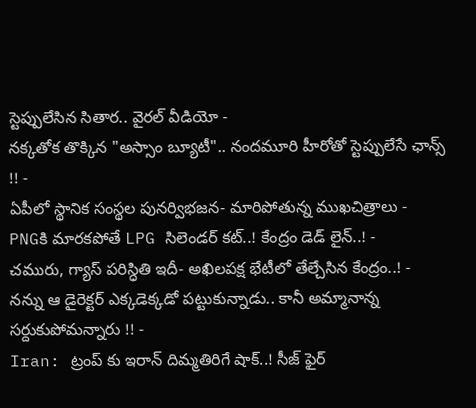స్టెప్పులేసిన సితార.. వైరల్ వీడియో -
నక్కతోక తొక్కిన "అస్సాం బ్యూటీ".. నందమూరి హీరోతో స్టెప్పులేసే ఛాన్స్ !! -
ఏపీలో స్థానిక సంస్థల పునర్విభజన- మారిపోతున్న ముఖచిత్రాలు -
PNGకి మారకపోతే LPG సిలెండర్ కట్..! కేంద్రం డెడ్ లైన్..! -
చమురు, గ్యాస్ పరిస్ధితి ఇదీ- అఖిలపక్ష భేటీలో తేల్చేసిన కేంద్రం..! -
నన్ను ఆ డైరెక్టర్ ఎక్కడెక్కడో పట్టుకున్నాడు.. కానీ అమ్మానాన్న సర్దుకుపోమన్నారు !! -
Iran: ట్రంప్ కు ఇరాన్ దిమ్మతిరిగే షాక్..! సీజ్ ఫైర్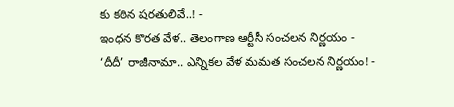కు కఠిన షరతులివే..! -
ఇంధన కొరత వేళ.. తెలంగాణ ఆర్టీసీ సంచలన నిర్ణయం -
‘దీదీ’ రాజీనామా.. ఎన్నికల వేళ మమత సంచలన నిర్ణయం! -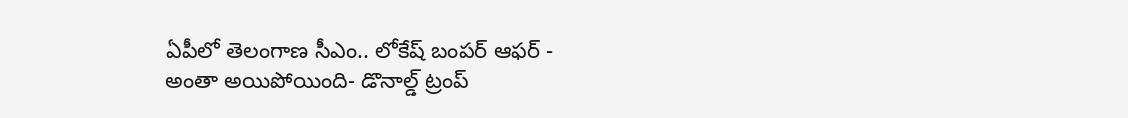ఏపీలో తెలంగాణ సీఎం.. లోకేష్ బంపర్ ఆఫర్ -
అంతా అయిపోయింది- డొనాల్డ్ ట్రంప్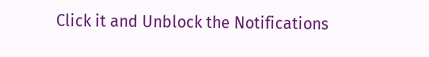Click it and Unblock the Notifications